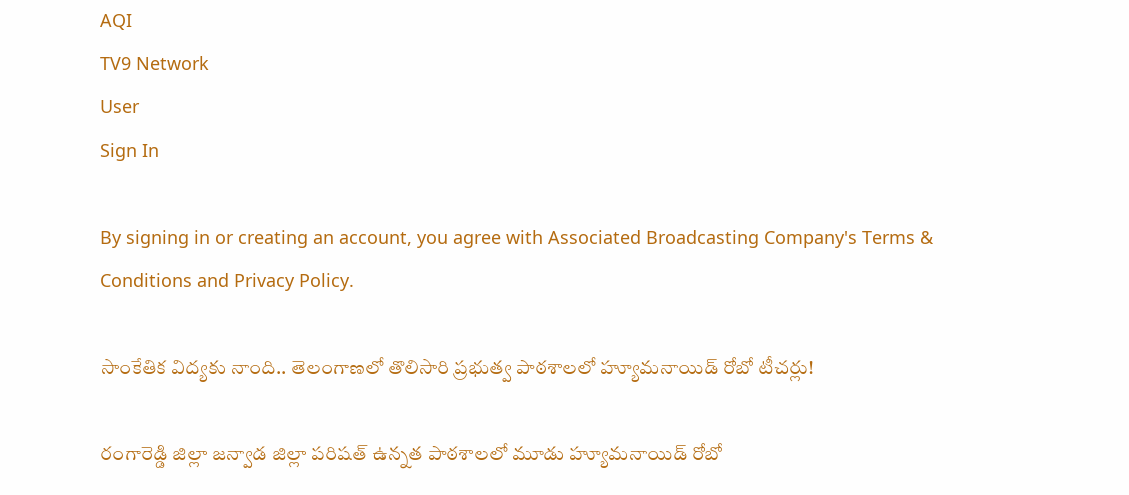AQI
TV9 Network
User
Sign In

By signing in or creating an account, you agree with Associated Broadcasting Company's Terms & Conditions and Privacy Policy.

సాంకేతిక విద్యకు నాంది.. తెలంగాణలో తొలిసారి ప్రభుత్వ పాఠశాలలో హ్యూమనాయిడ్ రోబో టీచర్లు!

రంగారెడ్డి జిల్లా జన్వాడ జిల్లా పరిషత్ ఉన్నత పాఠశాలలో మూడు హ్యూమనాయిడ్ రోబో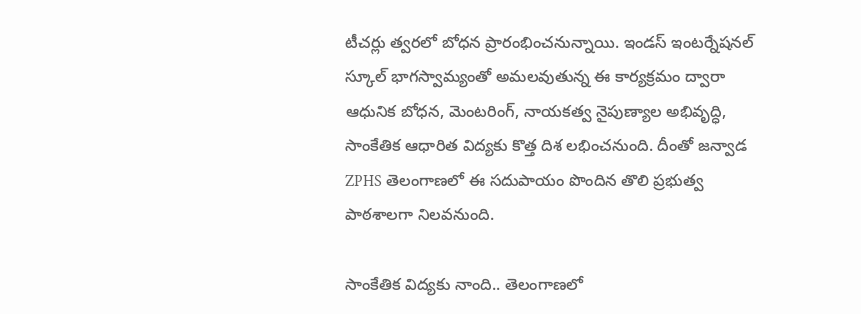టీచర్లు త్వరలో బోధన ప్రారంభించనున్నాయి. ఇండస్ ఇంటర్నేషనల్ స్కూల్ భాగస్వామ్యంతో అమలవుతున్న ఈ కార్యక్రమం ద్వారా ఆధునిక బోధన, మెంటరింగ్, నాయకత్వ నైపుణ్యాల అభివృద్ధి, సాంకేతిక ఆధారిత విద్యకు కొత్త దిశ లభించనుంది. దీంతో జన్వాడ ZPHS తెలంగాణలో ఈ సదుపాయం పొందిన తొలి ప్రభుత్వ పాఠశాలగా నిలవనుంది.

సాంకేతిక విద్యకు నాంది.. తెలంగాణలో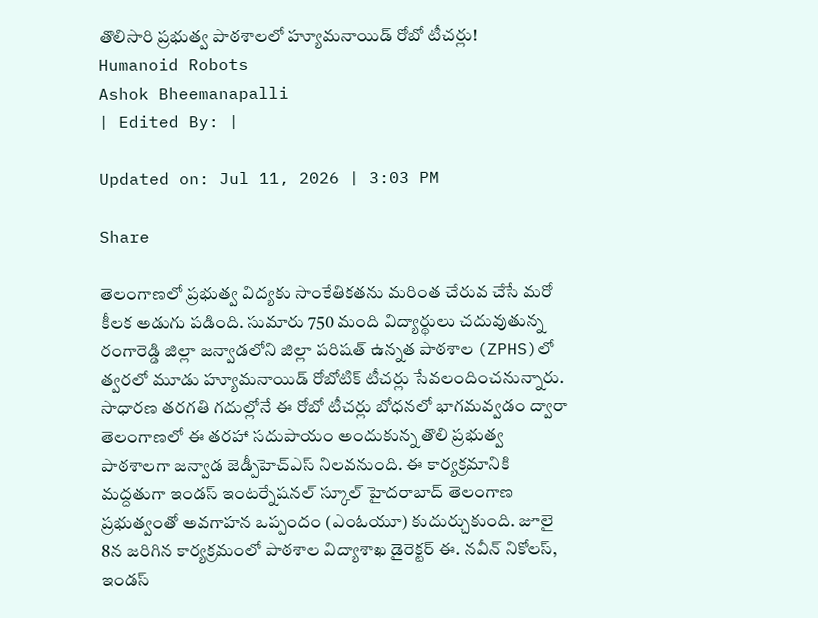తొలిసారి ప్రభుత్వ పాఠశాలలో హ్యూమనాయిడ్ రోబో టీచర్లు!
Humanoid Robots
Ashok Bheemanapalli
| Edited By: |

Updated on: Jul 11, 2026 | 3:03 PM

Share

తెలంగాణలో ప్రభుత్వ విద్యకు సాంకేతికతను మరింత చేరువ చేసే మరో కీలక అడుగు పడింది. సుమారు 750 మంది విద్యార్థులు చదువుతున్న రంగారెడ్డి జిల్లా జన్వాడలోని జిల్లా పరిషత్ ఉన్నత పాఠశాల (ZPHS)లో త్వరలో మూడు హ్యూమనాయిడ్ రోబోటిక్ టీచర్లు సేవలందించనున్నారు. సాధారణ తరగతి గదుల్లోనే ఈ రోబో టీచర్లు బోధనలో భాగమవ్వడం ద్వారా తెలంగాణలో ఈ తరహా సదుపాయం అందుకున్న తొలి ప్రభుత్వ పాఠశాలగా జన్వాడ జెడ్పీహెచ్‌ఎస్ నిలవనుంది. ఈ కార్యక్రమానికి మద్దతుగా ఇండస్ ఇంటర్నేషనల్ స్కూల్ హైదరాబాద్ తెలంగాణ ప్రభుత్వంతో అవగాహన ఒప్పందం (ఎంఓయూ) కుదుర్చుకుంది. జూలై 8న జరిగిన కార్యక్రమంలో పాఠశాల విద్యాశాఖ డైరెక్టర్ ఈ. నవీన్ నికోలస్, ఇండస్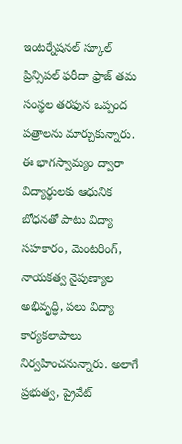ఇంటర్నేషనల్ స్కూల్ ప్రిన్సిపల్ ఫరీదా ఫ్రాజ్ తమ సంస్థల తరఫున ఒప్పంద పత్రాలను మార్చుకున్నారు. ఈ భాగస్వామ్యం ద్వారా విద్యార్థులకు ఆధునిక బోధనతో పాటు విద్యా సహకారం, మెంటరింగ్, నాయకత్వ నైపుణ్యాల అభివృద్ధి, పలు విద్యా కార్యకలాపాలు నిర్వహించనున్నారు. అలాగే ప్రభుత్వ, ప్రైవేట్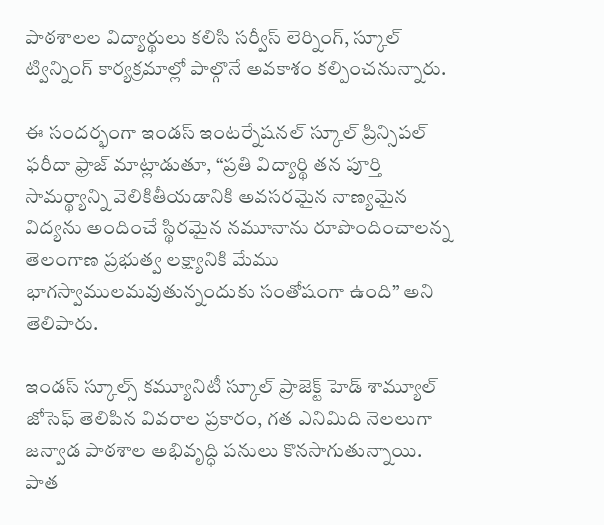పాఠశాలల విద్యార్థులు కలిసి సర్వీస్ లెర్నింగ్, స్కూల్ ట్విన్నింగ్ కార్యక్రమాల్లో పాల్గొనే అవకాశం కల్పించనున్నారు.

ఈ సందర్భంగా ఇండస్ ఇంటర్నేషనల్ స్కూల్ ప్రిన్సిపల్ ఫరీదా ఫ్రాజ్ మాట్లాడుతూ, “ప్రతి విద్యార్థి తన పూర్తి సామర్థ్యాన్ని వెలికితీయడానికి అవసరమైన నాణ్యమైన విద్యను అందించే స్థిరమైన నమూనాను రూపొందించాలన్న తెలంగాణ ప్రభుత్వ లక్ష్యానికి మేము భాగస్వాములమవుతున్నందుకు సంతోషంగా ఉంది” అని తెలిపారు.

ఇండస్ స్కూల్స్ కమ్యూనిటీ స్కూల్ ప్రాజెక్ట్ హెడ్ శామ్యూల్ జోసెఫ్ తెలిపిన వివరాల ప్రకారం, గత ఎనిమిది నెలలుగా జన్వాడ పాఠశాల అభివృద్ధి పనులు కొనసాగుతున్నాయి. పాత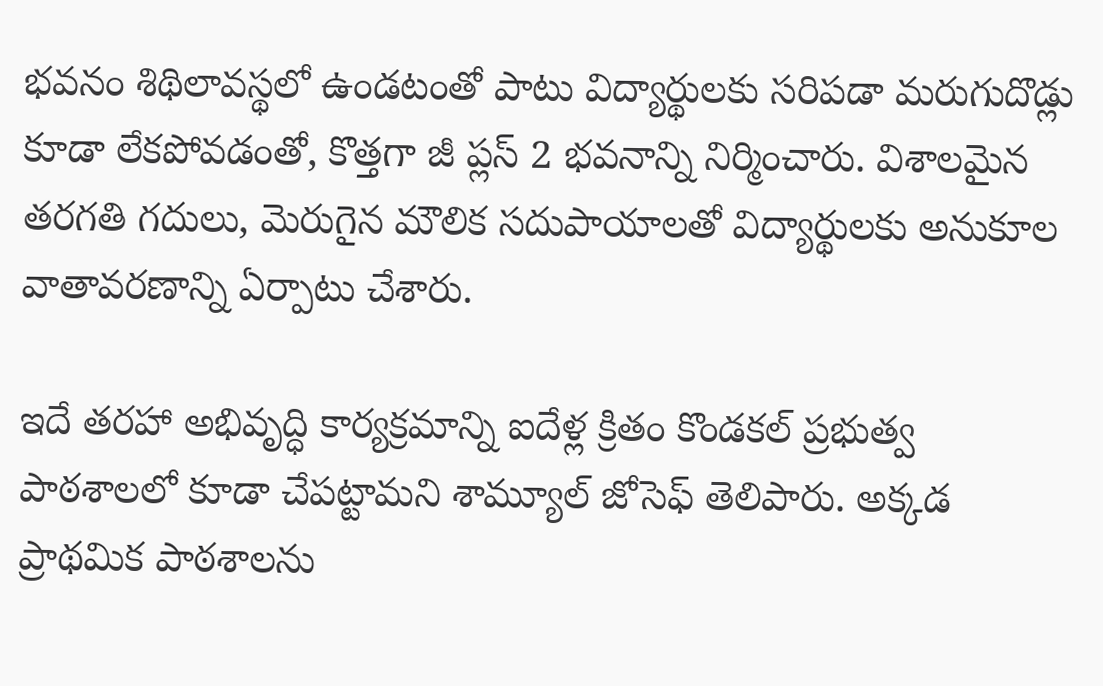భవనం శిథిలావస్థలో ఉండటంతో పాటు విద్యార్థులకు సరిపడా మరుగుదొడ్లు కూడా లేకపోవడంతో, కొత్తగా జీ ప్లస్ 2 భవనాన్ని నిర్మించారు. విశాలమైన తరగతి గదులు, మెరుగైన మౌలిక సదుపాయాలతో విద్యార్థులకు అనుకూల వాతావరణాన్ని ఏర్పాటు చేశారు.

ఇదే తరహా అభివృద్ధి కార్యక్రమాన్ని ఐదేళ్ల క్రితం కొండకల్ ప్రభుత్వ పాఠశాలలో కూడా చేపట్టామని శామ్యూల్ జోసెఫ్ తెలిపారు. అక్కడ ప్రాథమిక పాఠశాలను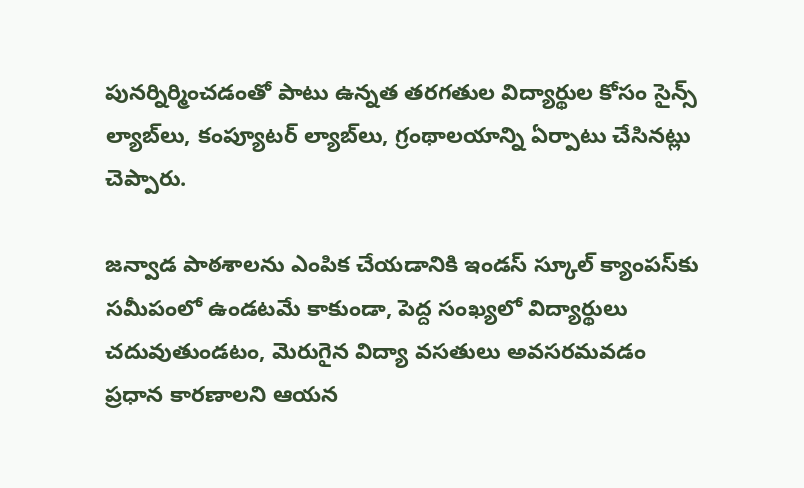పునర్నిర్మించడంతో పాటు ఉన్నత తరగతుల విద్యార్థుల కోసం సైన్స్ ల్యాబ్‌లు, కంప్యూటర్ ల్యాబ్‌లు, గ్రంథాలయాన్ని ఏర్పాటు చేసినట్లు చెప్పారు.

జన్వాడ పాఠశాలను ఎంపిక చేయడానికి ఇండస్ స్కూల్ క్యాంపస్‌కు సమీపంలో ఉండటమే కాకుండా, పెద్ద సంఖ్యలో విద్యార్థులు చదువుతుండటం, మెరుగైన విద్యా వసతులు అవసరమవడం ప్రధాన కారణాలని ఆయన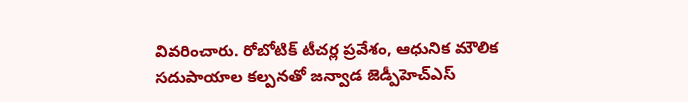వివరించారు. రోబోటిక్ టీచర్ల ప్రవేశం, ఆధునిక మౌలిక సదుపాయాల కల్పనతో జన్వాడ జెడ్పీహెచ్‌ఎస్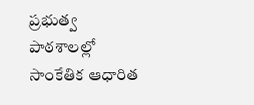ప్రభుత్వ పాఠశాలల్లో సాంకేతిక ఆధారిత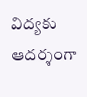విద్యకు ఆదర్శంగా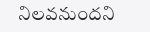నిలవనుందని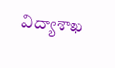విద్యాశాఖ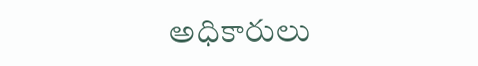అధికారులు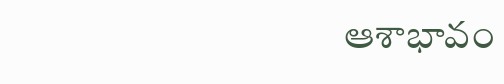ఆశాభావం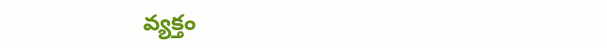వ్యక్తం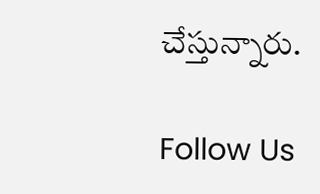చేస్తున్నారు.

Follow Us